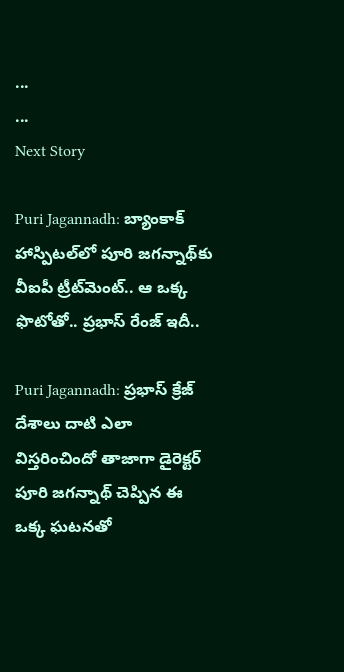...
...
Next Story

Puri Jagannadh: బ్యాంకాక్ హాస్పిటల్‌లో పూరి జగన్నాథ్‌కు వీఐపీ ట్రీట్‌మెంట్.. ఆ ఒక్క ఫొటోతో.. ప్రభాస్ రేంజ్ ఇదీ..

Puri Jagannadh: ప్రభాస్ క్రేజ్ దేశాలు దాటి ఎలా విస్తరించిందో తాజాగా డైరెక్టర్ పూరి జగన్నాథ్ చెప్పిన ఈ ఒక్క ఘటనతో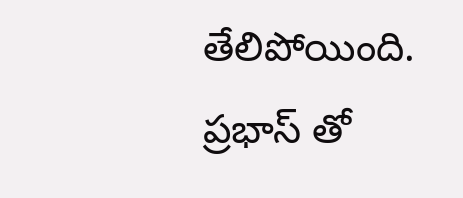తేలిపోయింది. ప్రభాస్ తో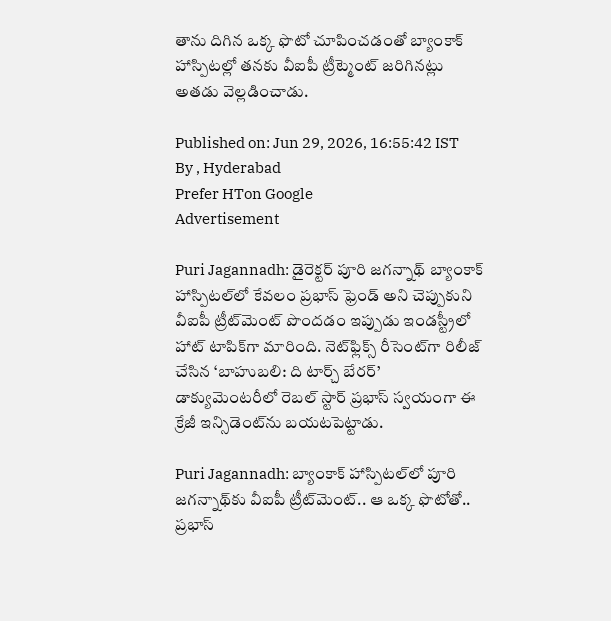తాను దిగిన ఒక్క ఫొటో చూపించడంతో బ్యాంకాక్ హాస్పిటల్లో తనకు వీఐపీ ట్రీట్మెంట్ జరిగినట్లు అతడు వెల్లడించాడు.

Published on: Jun 29, 2026, 16:55:42 IST
By , Hyderabad
Prefer HTon Google
Advertisement

Puri Jagannadh: డైరెక్టర్ పూరి జగన్నాథ్ బ్యాంకాక్ హాస్పిటల్‌లో కేవలం ప్రభాస్ ఫ్రెండ్ అని చెప్పుకుని వీఐపీ ట్రీట్‌మెంట్ పొందడం ఇప్పుడు ఇండస్ట్రీలో హాట్ టాపిక్‌గా మారింది. నెట్‌ఫ్లిక్స్ రీసెంట్‌గా రిలీజ్ చేసిన ‘బాహుబలి: ది టార్చ్ బేరర్’ డాక్యుమెంటరీలో రెబల్ స్టార్ ప్రభాస్ స్వయంగా ఈ క్రేజీ ఇన్సిడెంట్‌ను బయటపెట్టాడు.

Puri Jagannadh: బ్యాంకాక్ హాస్పిటల్‌లో పూరి జగన్నాథ్‌కు వీఐపీ ట్రీట్‌మెంట్.. ఆ ఒక్క ఫొటోతో.. ప్రభాస్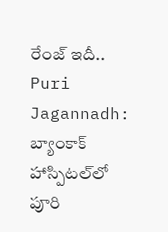రేంజ్ ఇదీ..
Puri Jagannadh: బ్యాంకాక్ హాస్పిటల్‌లో పూరి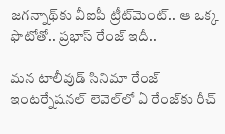జగన్నాథ్‌కు వీఐపీ ట్రీట్‌మెంట్.. ఆ ఒక్క ఫొటోతో.. ప్రభాస్ రేంజ్ ఇదీ..

మన టాలీవుడ్ సినిమా రేంజ్ ఇంటర్నేషనల్ లెవెల్‌లో ఏ రేంజ్‌కు రీచ్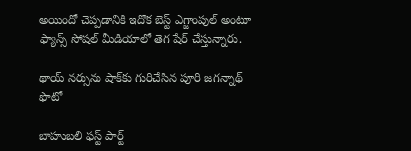అయిందో చెప్పడానికి ఇదొక బెస్ట్ ఎగ్జాంపుల్ అంటూ ఫ్యాన్స్ సోషల్ మీడియాలో తెగ షేర్ చేస్తున్నారు.

థాయ్ నర్సును షాక్‌కు గురిచేసిన పూరి జగన్నాథ్ ఫొటో

బాహుబలి ఫస్ట్ పార్ట్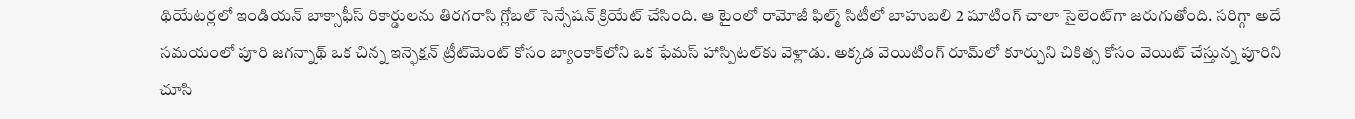థియేటర్లలో ఇండియన్ బాక్సాఫీస్ రికార్డులను తిరగరాసి గ్లోబల్ సెన్సేషన్ క్రియేట్ చేసింది. ఆ టైంలో రామోజీ ఫిల్మ్ సిటీలో బాహుబలి 2 షూటింగ్ చాలా సైలెంట్‌గా జరుగుతోంది. సరిగ్గా అదే సమయంలో పూరి జగన్నాథ్ ఒక చిన్న ఇన్ఫెక్షన్ ట్రీట్‌మెంట్ కోసం బ్యాంకాక్‌లోని ఒక ఫేమస్ హాస్పిటల్‌కు వెళ్లాడు. అక్కడ వెయిటింగ్ రూమ్‌లో కూర్చుని చికిత్స కోసం వెయిట్ చేస్తున్న పూరిని చూసి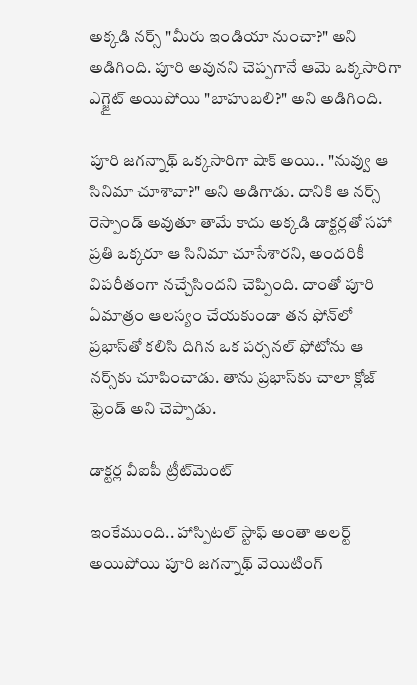అక్కడి నర్స్ "మీరు ఇండియా నుంచా?" అని అడిగింది. పూరి అవునని చెప్పగానే ఆమె ఒక్కసారిగా ఎగ్జైట్ అయిపోయి "బాహుబలి?" అని అడిగింది.

పూరి జగన్నాథ్ ఒక్కసారిగా షాక్ అయి.. "నువ్వు ఆ సినిమా చూశావా?" అని అడిగాడు. దానికి ఆ నర్స్ రెస్పాండ్ అవుతూ తామే కాదు అక్కడి డాక్టర్లతో సహా ప్రతి ఒక్కరూ ఆ సినిమా చూసేశారని, అందరికీ విపరీతంగా నచ్చేసిందని చెప్పింది. దాంతో పూరి ఏమాత్రం ఆలస్యం చేయకుండా తన ఫోన్‌లో ప్రభాస్‌తో కలిసి దిగిన ఒక పర్సనల్ ఫోటోను ఆ నర్స్‌కు చూపించాడు. తాను ప్రభాస్‌కు చాలా క్లోజ్ ఫ్రెండ్ అని చెప్పాడు.

డాక్టర్ల వీఐపీ ట్రీట్‌మెంట్

ఇంకేముంది.. హాస్పిటల్ స్టాఫ్ అంతా అలర్ట్ అయిపోయి పూరి జగన్నాథ్ వెయిటింగ్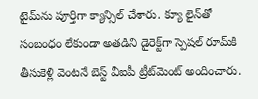టైమ్‌ను పూర్తిగా క్యాన్సిల్ చేశారు. క్యూ లైన్‌తో సంబంధం లేకుండా అతడిని డైరెక్ట్‌గా స్పెషల్ రూమ్‌కి తీసుకెళ్లి వెంటనే బెస్ట్ వీఐపీ ట్రీట్‌మెంట్ అందించారు.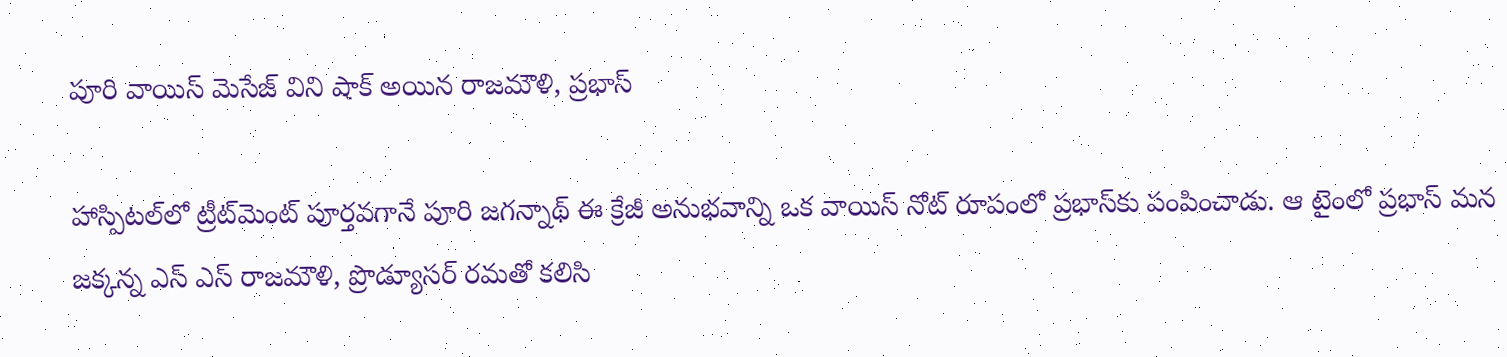పూరి వాయిస్ మెసేజ్ విని షాక్ అయిన రాజమౌళి, ప్రభాస్

హాస్పిటల్‌లో ట్రీట్‌మెంట్ పూర్తవగానే పూరి జగన్నాథ్ ఈ క్రేజీ అనుభవాన్ని ఒక వాయిస్ నోట్ రూపంలో ప్రభాస్‌కు పంపించాడు. ఆ టైంలో ప్రభాస్ మన జక్కన్న ఎస్ ఎస్ రాజమౌళి, ప్రొడ్యూసర్ రమతో కలిసి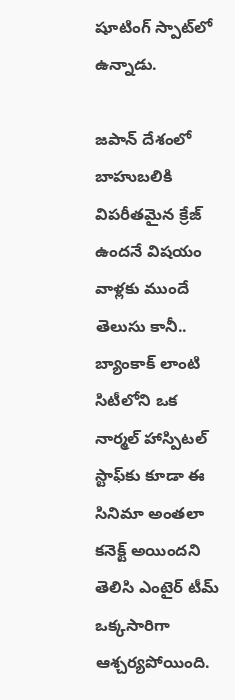షూటింగ్ స్పాట్‌లో ఉన్నాడు.

జపాన్ దేశంలో బాహుబలికి విపరీతమైన క్రేజ్ ఉందనే విషయం వాళ్లకు ముందే తెలుసు కానీ.. బ్యాంకాక్ లాంటి సిటీలోని ఒక నార్మల్ హాస్పిటల్ స్టాఫ్‌కు కూడా ఈ సినిమా అంతలా కనెక్ట్ అయిందని తెలిసి ఎంటైర్ టీమ్ ఒక్కసారిగా ఆశ్చర్యపోయింది.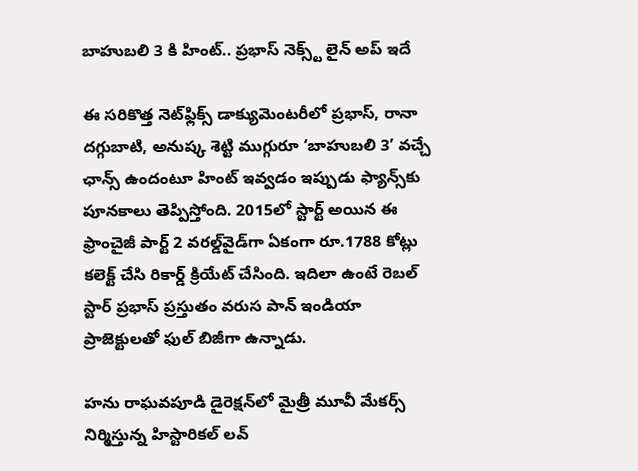బాహుబలి 3 కి హింట్.. ప్రభాస్ నెక్స్ట్ లైన్ అప్ ఇదే

ఈ సరికొత్త నెట్‌ఫ్లిక్స్ డాక్యుమెంటరీలో ప్రభాస్, రానా దగ్గుబాటి, అనుష్క శెట్టి ముగ్గురూ ‘బాహుబలి 3’ వచ్చే ఛాన్స్ ఉందంటూ హింట్ ఇవ్వడం ఇప్పుడు ఫ్యాన్స్‌కు పూనకాలు తెప్పిస్తోంది. 2015లో స్టార్ట్ అయిన ఈ ఫ్రాంచైజీ పార్ట్ 2 వరల్డ్‌వైడ్‌గా ఏకంగా రూ.1788 కోట్లు కలెక్ట్ చేసి రికార్డ్ క్రియేట్ చేసింది. ఇదిలా ఉంటే రెబల్ స్టార్ ప్రభాస్ ప్రస్తుతం వరుస పాన్ ఇండియా ప్రాజెక్టులతో ఫుల్ బిజీగా ఉన్నాడు.

హను రాఘవపూడి డైరెక్షన్‌లో మైత్రీ మూవీ మేకర్స్ నిర్మిస్తున్న హిస్టారికల్ లవ్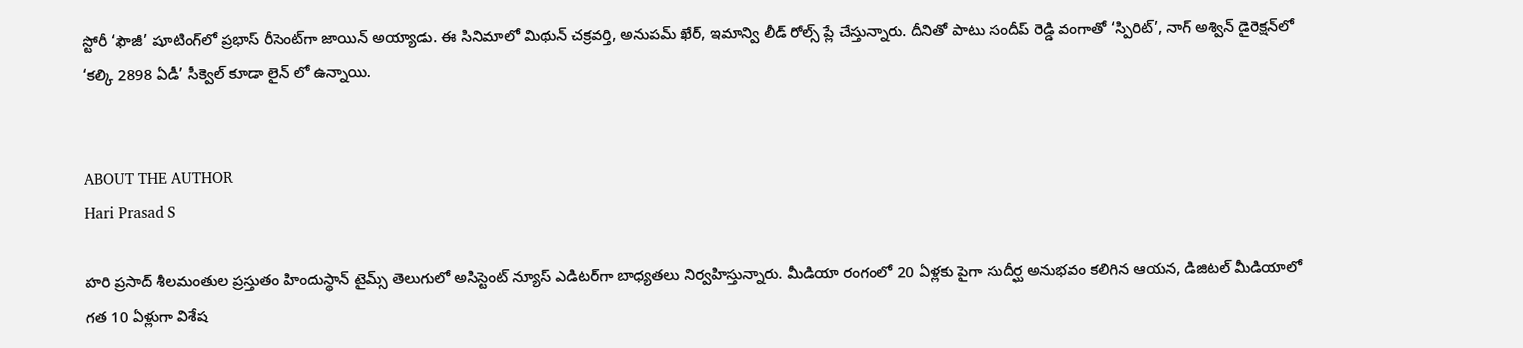స్టోరీ ‘ఫౌజీ’ షూటింగ్‌లో ప్రభాస్ రీసెంట్‌గా జాయిన్ అయ్యాడు. ఈ సినిమాలో మిథున్ చక్రవర్తి, అనుపమ్ ఖేర్, ఇమాన్వి లీడ్ రోల్స్ ప్లే చేస్తున్నారు. దీనితో పాటు సందీప్ రెడ్డి వంగాతో ‘స్పిరిట్’, నాగ్ అశ్విన్ డైరెక్షన్‌లో ‘కల్కి 2898 ఏడీ’ సీక్వెల్ కూడా లైన్ లో ఉన్నాయి.


ABOUT THE AUTHOR
Hari Prasad S

హరి ప్రసాద్ శీలమంతుల ప్రస్తుతం హిందుస్థాన్ టైమ్స్ తెలుగులో అసిస్టెంట్ న్యూస్ ఎడిటర్‌గా బాధ్యతలు నిర్వహిస్తున్నారు. మీడియా రంగంలో 20 ఏళ్లకు పైగా సుదీర్ఘ అనుభవం కలిగిన ఆయన, డిజిటల్ మీడియాలో గత 10 ఏళ్లుగా విశేష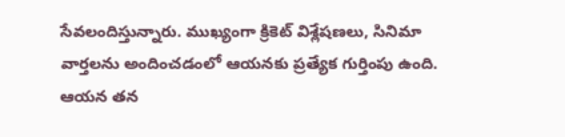సేవలందిస్తున్నారు. ముఖ్యంగా క్రికెట్ విశ్లేషణలు, సినిమా వార్తలను అందించడంలో ఆయనకు ప్రత్యేక గుర్తింపు ఉంది. ఆయన తన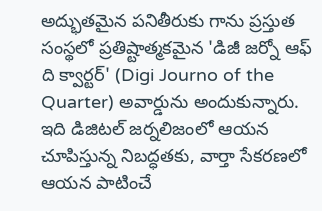అద్భుతమైన పనితీరుకు గాను ప్రస్తుత సంస్థలో ప్రతిష్టాత్మకమైన 'డిజీ జర్నో ఆఫ్ ది క్వార్టర్' (Digi Journo of the Quarter) అవార్డును అందుకున్నారు. ఇది డిజిటల్ జర్నలిజంలో ఆయన చూపిస్తున్న నిబద్ధతకు, వార్తా సేకరణలో ఆయన పాటించే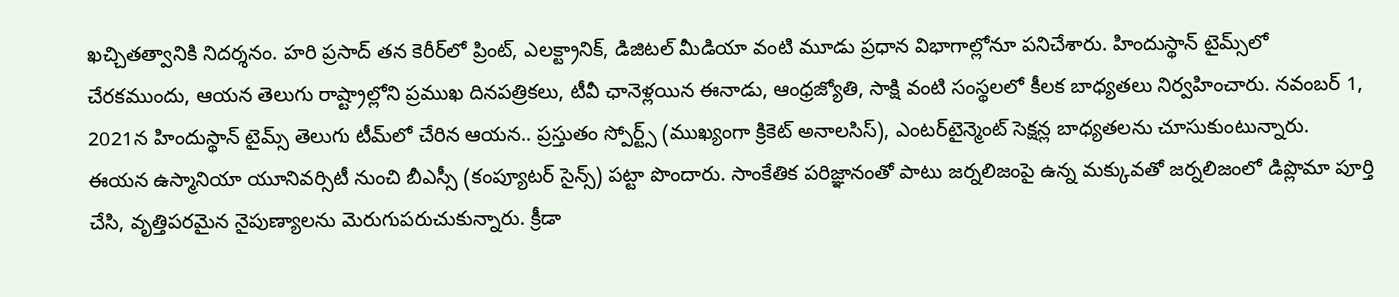ఖచ్చితత్వానికి నిదర్శనం. హరి ప్రసాద్ తన కెరీర్‌లో ప్రింట్, ఎలక్ట్రానిక్, డిజిటల్ మీడియా వంటి మూడు ప్రధాన విభాగాల్లోనూ పనిచేశారు. హిందుస్థాన్ టైమ్స్‌లో చేరకముందు, ఆయన తెలుగు రాష్ట్రాల్లోని ప్రముఖ దినపత్రికలు, టీవీ ఛానెళ్లయిన ఈనాడు, ఆంధ్రజ్యోతి, సాక్షి వంటి సంస్థలలో కీలక బాధ్యతలు నిర్వహించారు. నవంబర్ 1, 2021న హిందుస్థాన్ టైమ్స్ తెలుగు టీమ్‌లో చేరిన ఆయన.. ప్రస్తుతం స్పోర్ట్స్ (ముఖ్యంగా క్రికెట్ అనాలసిస్), ఎంటర్‌టైన్మెంట్ సెక్షన్ల బాధ్యతలను చూసుకుంటున్నారు. ఈయన ఉస్మానియా యూనివర్సిటీ నుంచి బీఎస్సీ (కంప్యూటర్ సైన్స్) పట్టా పొందారు. సాంకేతిక పరిజ్ఞానంతో పాటు జర్నలిజంపై ఉన్న మక్కువతో జర్నలిజంలో డిప్లొమా పూర్తి చేసి, వృత్తిపరమైన నైపుణ్యాలను మెరుగుపరుచుకున్నారు. క్రీడా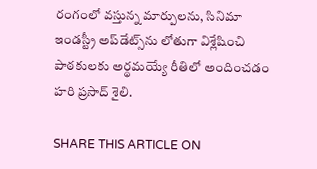రంగంలో వస్తున్న మార్పులను, సినిమా ఇండస్ట్రీ అప్‌డేట్స్‌ను లోతుగా విశ్లేషించి పాఠకులకు అర్థమయ్యే రీతిలో అందించడం హరి ప్రసాద్ శైలి.

SHARE THIS ARTICLE ON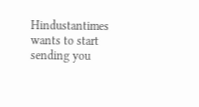Hindustantimes wants to start sending you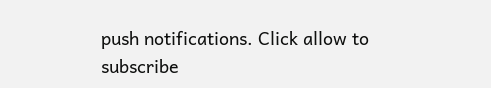push notifications. Click allow to subscribe